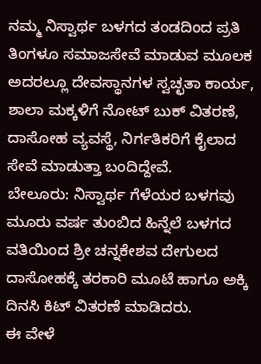ನಮ್ಮ ನಿಸ್ವಾರ್ಥ ಬಳಗದ ತಂಡದಿಂದ ಪ್ರತಿ ತಿಂಗಳೂ ಸಮಾಜಸೇವೆ ಮಾಡುವ ಮೂಲಕ ಅದರಲ್ಲೂ ದೇವಸ್ಥಾನಗಳ ಸ್ವಚ್ಛತಾ ಕಾರ್ಯ, ಶಾಲಾ ಮಕ್ಕಳಿಗೆ ನೋಟ್ ಬುಕ್ ವಿತರಣೆ, ದಾಸೋಹ ವ್ಯವಸ್ಥೆ, ನಿರ್ಗತಿಕರಿಗೆ ಕೈಲಾದ ಸೇವೆ ಮಾಡುತ್ತಾ ಬಂದಿದ್ದೇವೆ.
ಬೇಲೂರು: ನಿಸ್ವಾರ್ಥ ಗೆಳೆಯರ ಬಳಗವು ಮೂರು ವರ್ಷ ತುಂಬಿದ ಹಿನ್ನೆಲೆ ಬಳಗದ ವತಿಯಿಂದ ಶ್ರೀ ಚನ್ನಕೇಶವ ದೇಗುಲದ ದಾಸೋಹಕ್ಕೆ ತರಕಾರಿ ಮೂಟೆ ಹಾಗೂ ಅಕ್ಕಿ ದಿನಸಿ ಕಿಟ್ ವಿತರಣೆ ಮಾಡಿದರು.
ಈ ವೇಳೆ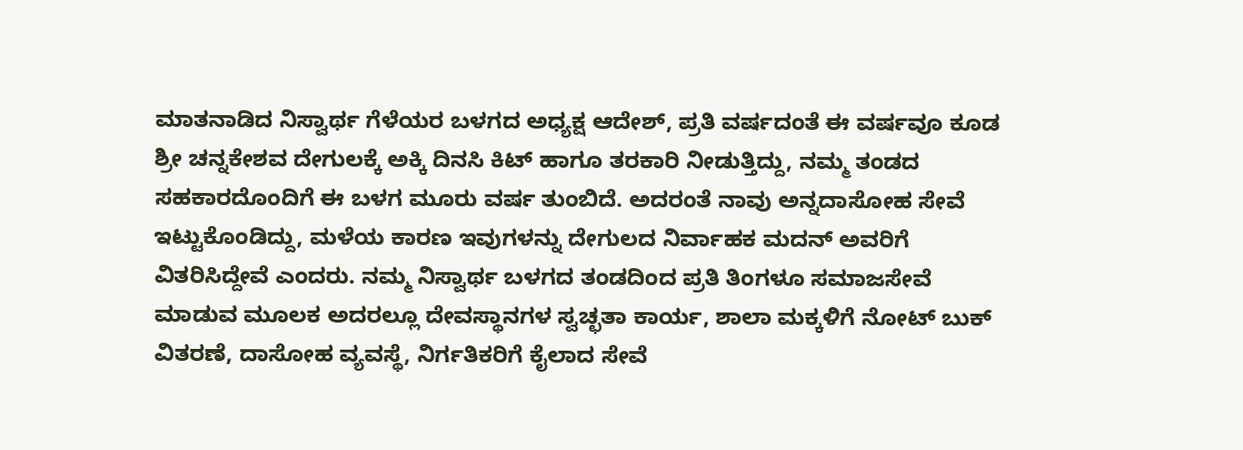ಮಾತನಾಡಿದ ನಿಸ್ವಾರ್ಥ ಗೆಳೆಯರ ಬಳಗದ ಅಧ್ಯಕ್ಷ ಆದೇಶ್, ಪ್ರತಿ ವರ್ಷದಂತೆ ಈ ವರ್ಷವೂ ಕೂಡ ಶ್ರೀ ಚನ್ನಕೇಶವ ದೇಗುಲಕ್ಕೆ ಅಕ್ಕಿ ದಿನಸಿ ಕಿಟ್ ಹಾಗೂ ತರಕಾರಿ ನೀಡುತ್ತಿದ್ದು, ನಮ್ಮ ತಂಡದ ಸಹಕಾರದೊಂದಿಗೆ ಈ ಬಳಗ ಮೂರು ವರ್ಷ ತುಂಬಿದೆ. ಅದರಂತೆ ನಾವು ಅನ್ನದಾಸೋಹ ಸೇವೆ ಇಟ್ಟುಕೊಂಡಿದ್ದು, ಮಳೆಯ ಕಾರಣ ಇವುಗಳನ್ನು ದೇಗುಲದ ನಿರ್ವಾಹಕ ಮದನ್ ಅವರಿಗೆ ವಿತರಿಸಿದ್ದೇವೆ ಎಂದರು. ನಮ್ಮ ನಿಸ್ವಾರ್ಥ ಬಳಗದ ತಂಡದಿಂದ ಪ್ರತಿ ತಿಂಗಳೂ ಸಮಾಜಸೇವೆ ಮಾಡುವ ಮೂಲಕ ಅದರಲ್ಲೂ ದೇವಸ್ಥಾನಗಳ ಸ್ವಚ್ಛತಾ ಕಾರ್ಯ, ಶಾಲಾ ಮಕ್ಕಳಿಗೆ ನೋಟ್ ಬುಕ್ ವಿತರಣೆ, ದಾಸೋಹ ವ್ಯವಸ್ಥೆ, ನಿರ್ಗತಿಕರಿಗೆ ಕೈಲಾದ ಸೇವೆ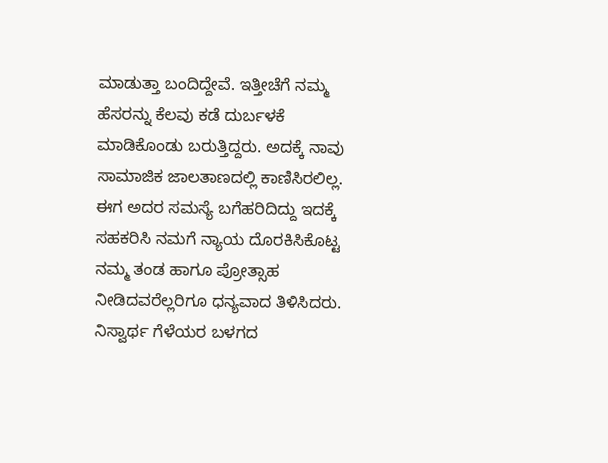ಮಾಡುತ್ತಾ ಬಂದಿದ್ದೇವೆ. ಇತ್ತೀಚೆಗೆ ನಮ್ಮ ಹೆಸರನ್ನು ಕೆಲವು ಕಡೆ ದುರ್ಬಳಕೆ ಮಾಡಿಕೊಂಡು ಬರುತ್ತಿದ್ದರು. ಅದಕ್ಕೆ ನಾವು ಸಾಮಾಜಿಕ ಜಾಲತಾಣದಲ್ಲಿ ಕಾಣಿಸಿರಲಿಲ್ಲ. ಈಗ ಅದರ ಸಮಸ್ಯೆ ಬಗೆಹರಿದಿದ್ದು ಇದಕ್ಕೆ ಸಹಕರಿಸಿ ನಮಗೆ ನ್ಯಾಯ ದೊರಕಿಸಿಕೊಟ್ಟ ನಮ್ಮ ತಂಡ ಹಾಗೂ ಪ್ರೋತ್ಸಾಹ ನೀಡಿದವರೆಲ್ಲರಿಗೂ ಧನ್ಯವಾದ ತಿಳಿಸಿದರು. ನಿಸ್ವಾರ್ಥ ಗೆಳೆಯರ ಬಳಗದ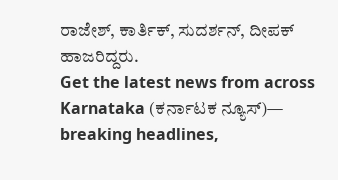ರಾಜೇಶ್, ಕಾರ್ತಿಕ್, ಸುದರ್ಶನ್, ದೀಪಕ್ ಹಾಜರಿದ್ದರು.
Get the latest news from across Karnataka (ಕರ್ನಾಟಕ ನ್ಯೂಸ್)— breaking headlines,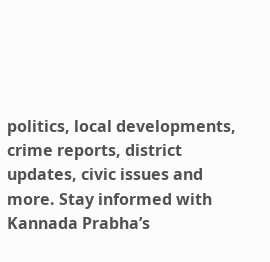politics, local developments, crime reports, district updates, civic issues and more. Stay informed with Kannada Prabha’s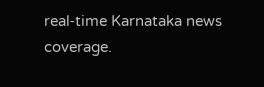real‑time Karnataka news coverage.